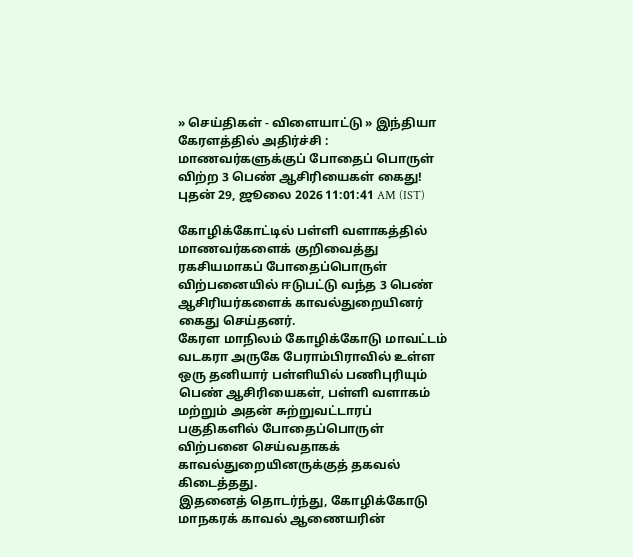» செய்திகள் - விளையாட்டு » இந்தியா
கேரளத்தில் அதிர்ச்சி : மாணவர்களுக்குப் போதைப் பொருள் விற்ற 3 பெண் ஆசிரியைகள் கைது!
புதன் 29, ஜூலை 2026 11:01:41 AM (IST)

கோழிக்கோட்டில் பள்ளி வளாகத்தில் மாணவர்களைக் குறிவைத்து ரகசியமாகப் போதைப்பொருள் விற்பனையில் ஈடுபட்டு வந்த 3 பெண் ஆசிரியர்களைக் காவல்துறையினர் கைது செய்தனர்.
கேரள மாநிலம் கோழிக்கோடு மாவட்டம் வடகரா அருகே பேராம்பிராவில் உள்ள ஒரு தனியார் பள்ளியில் பணிபுரியும் பெண் ஆசிரியைகள், பள்ளி வளாகம் மற்றும் அதன் சுற்றுவட்டாரப் பகுதிகளில் போதைப்பொருள் விற்பனை செய்வதாகக் காவல்துறையினருக்குத் தகவல் கிடைத்தது.
இதனைத் தொடர்ந்து, கோழிக்கோடு மாநகரக் காவல் ஆணையரின்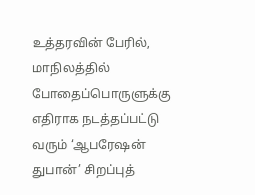உத்தரவின் பேரில், மாநிலத்தில் போதைப்பொருளுக்கு எதிராக நடத்தப்பட்டு வரும் ‘ஆபரேஷன் துபான்’ சிறப்புத்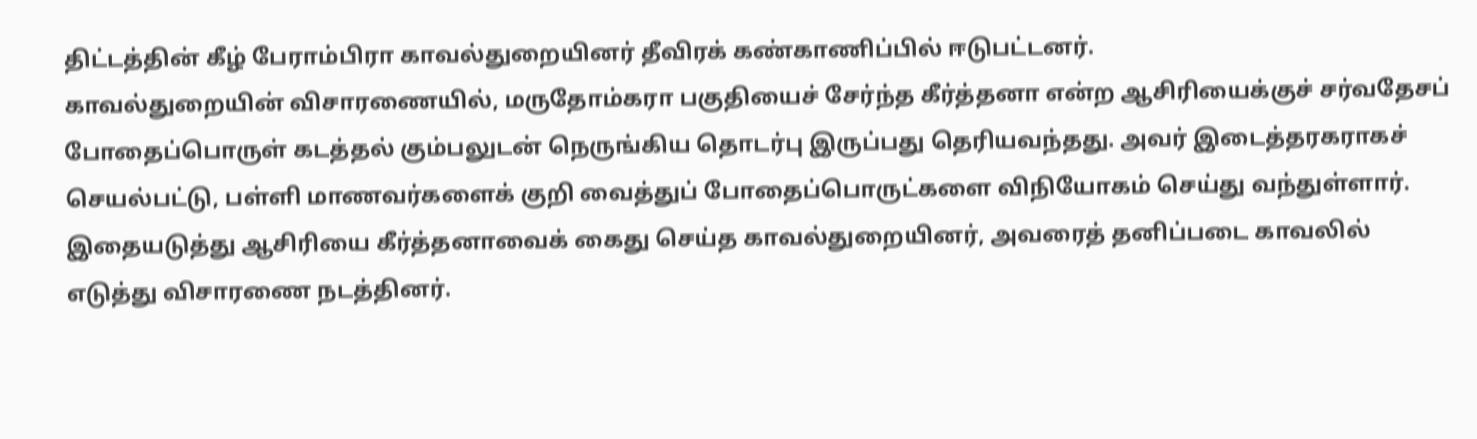திட்டத்தின் கீழ் பேராம்பிரா காவல்துறையினர் தீவிரக் கண்காணிப்பில் ஈடுபட்டனர்.
காவல்துறையின் விசாரணையில், மருதோம்கரா பகுதியைச் சேர்ந்த கீர்த்தனா என்ற ஆசிரியைக்குச் சர்வதேசப் போதைப்பொருள் கடத்தல் கும்பலுடன் நெருங்கிய தொடர்பு இருப்பது தெரியவந்தது. அவர் இடைத்தரகராகச் செயல்பட்டு, பள்ளி மாணவர்களைக் குறி வைத்துப் போதைப்பொருட்களை விநியோகம் செய்து வந்துள்ளார்.
இதையடுத்து ஆசிரியை கீர்த்தனாவைக் கைது செய்த காவல்துறையினர், அவரைத் தனிப்படை காவலில் எடுத்து விசாரணை நடத்தினர்.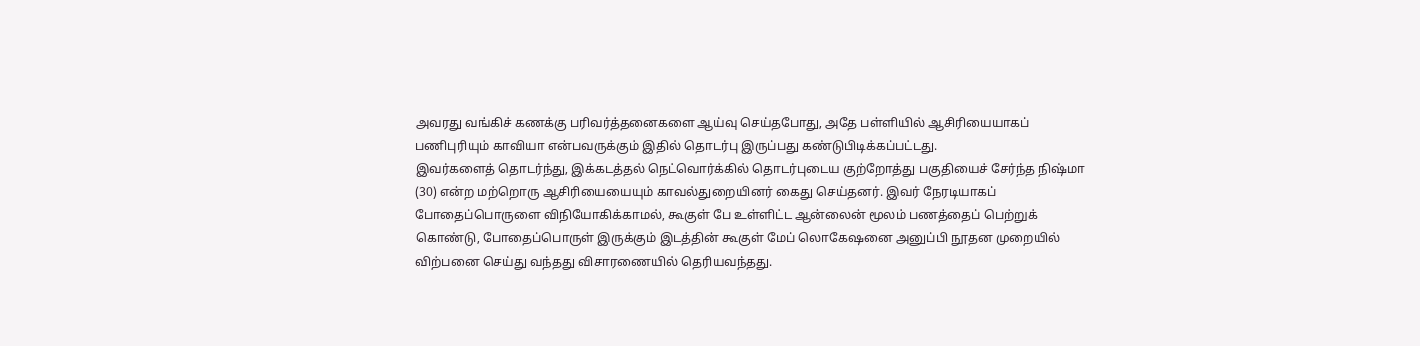அவரது வங்கிச் கணக்கு பரிவர்த்தனைகளை ஆய்வு செய்தபோது, அதே பள்ளியில் ஆசிரியையாகப் பணிபுரியும் காவியா என்பவருக்கும் இதில் தொடர்பு இருப்பது கண்டுபிடிக்கப்பட்டது.
இவர்களைத் தொடர்ந்து, இக்கடத்தல் நெட்வொர்க்கில் தொடர்புடைய குற்றோத்து பகுதியைச் சேர்ந்த நிஷ்மா (30) என்ற மற்றொரு ஆசிரியையையும் காவல்துறையினர் கைது செய்தனர். இவர் நேரடியாகப் போதைப்பொருளை விநியோகிக்காமல், கூகுள் பே உள்ளிட்ட ஆன்லைன் மூலம் பணத்தைப் பெற்றுக் கொண்டு, போதைப்பொருள் இருக்கும் இடத்தின் கூகுள் மேப் லொகேஷனை அனுப்பி நூதன முறையில் விற்பனை செய்து வந்தது விசாரணையில் தெரியவந்தது.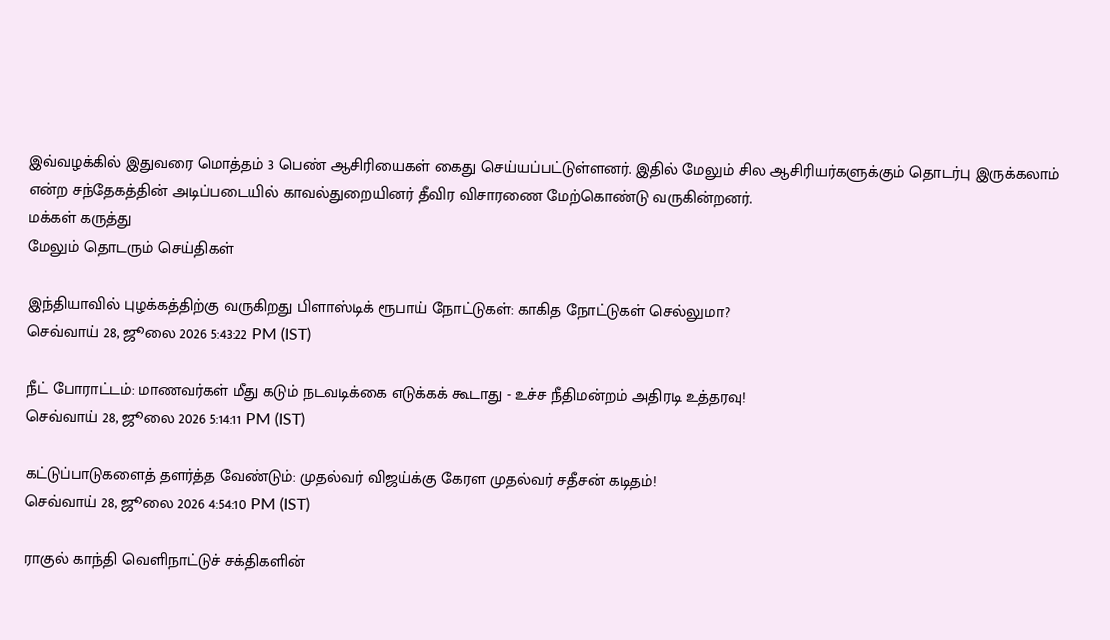இவ்வழக்கில் இதுவரை மொத்தம் 3 பெண் ஆசிரியைகள் கைது செய்யப்பட்டுள்ளனர். இதில் மேலும் சில ஆசிரியர்களுக்கும் தொடர்பு இருக்கலாம் என்ற சந்தேகத்தின் அடிப்படையில் காவல்துறையினர் தீவிர விசாரணை மேற்கொண்டு வருகின்றனர்.
மக்கள் கருத்து
மேலும் தொடரும் செய்திகள்

இந்தியாவில் புழக்கத்திற்கு வருகிறது பிளாஸ்டிக் ரூபாய் நோட்டுகள்: காகித நோட்டுகள் செல்லுமா?
செவ்வாய் 28, ஜூலை 2026 5:43:22 PM (IST)

நீட் போராட்டம்: மாணவர்கள் மீது கடும் நடவடிக்கை எடுக்கக் கூடாது - உச்ச நீதிமன்றம் அதிரடி உத்தரவு!
செவ்வாய் 28, ஜூலை 2026 5:14:11 PM (IST)

கட்டுப்பாடுகளைத் தளர்த்த வேண்டும்: முதல்வர் விஜய்க்கு கேரள முதல்வர் சதீசன் கடிதம்!
செவ்வாய் 28, ஜூலை 2026 4:54:10 PM (IST)

ராகுல் காந்தி வெளிநாட்டுச் சக்திகளின்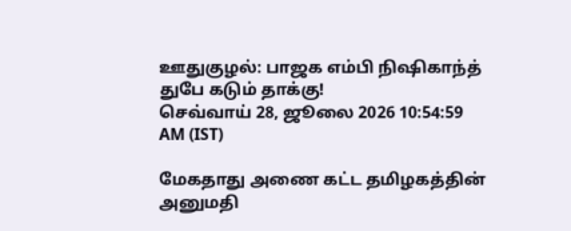ஊதுகுழல்: பாஜக எம்பி நிஷிகாந்த் துபே கடும் தாக்கு!
செவ்வாய் 28, ஜூலை 2026 10:54:59 AM (IST)

மேகதாது அணை கட்ட தமிழகத்தின் அனுமதி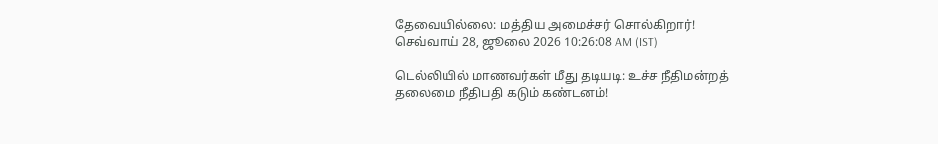தேவையில்லை: மத்திய அமைச்சர் சொல்கிறார்!
செவ்வாய் 28, ஜூலை 2026 10:26:08 AM (IST)

டெல்லியில் மாணவர்கள் மீது தடியடி: உச்ச நீதிமன்றத் தலைமை நீதிபதி கடும் கண்டனம்!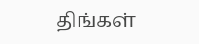திங்கள்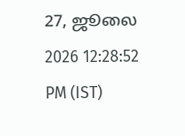27, ஜூலை 2026 12:28:52 PM (IST)